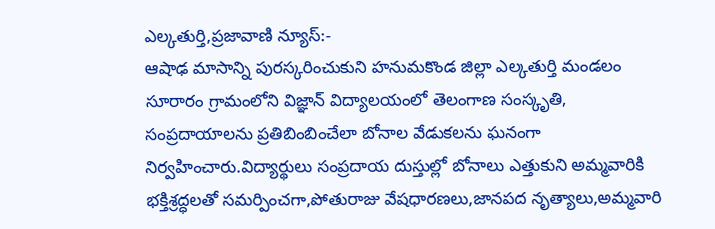ఎల్కతుర్తి,ప్రజావాణి న్యూస్:-
ఆషాఢ మాసాన్ని పురస్కరించుకుని హనుమకొండ జిల్లా ఎల్కతుర్తి మండలం సూరారం గ్రామంలోని విజ్ఞాన్ విద్యాలయంలో తెలంగాణ సంస్కృతి, సంప్రదాయాలను ప్రతిబింబించేలా బోనాల వేడుకలను ఘనంగా నిర్వహించారు.విద్యార్థులు సంప్రదాయ దుస్తుల్లో బోనాలు ఎత్తుకుని అమ్మవారికి భక్తిశ్రద్ధలతో సమర్పించగా,పోతురాజు వేషధారణలు,జానపద నృత్యాలు,అమ్మవారి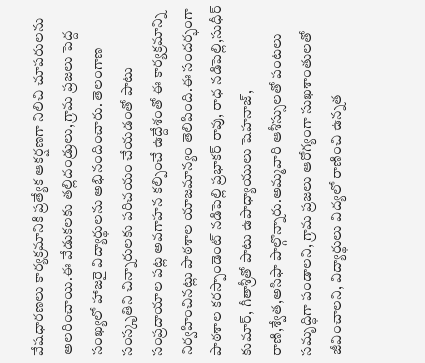వేషధారణలు కార్యక్రమానికి ప్రత్యేక ఆకర్షణగా నిలిచి చూపరులను అలరించాయి.ఈ వేడుకలకు తల్లిదండ్రులు, గ్రామ ప్రజలు పెద్ద సంఖ్యలో హాజరై విద్యార్థులను అభినందించారు. తెలంగాణ సంస్కృతిని చిన్నారులకు పరిచయం చేయడంతో పాటు సంప్రదాయాల పట్ల అవగాహన కల్పించే ఉద్దేశంతో ఈ కార్యక్రమాన్ని నిర్వహించినట్లు పాఠశాల యాజమాన్యం తెలిపింది.ఈ సందర్భంగా పాఠశాల కరస్పాండెంట్ నడిపెల్లి ప్రభాకర్ రావు, రాధ నడిపెల్లి,సుధీర్ కుమార్, గీతాశ్రీతో పాటు ఉపాధ్యాయులు షెహనాజ్, రాణి,శ్వేత,అసిఫా పాల్గొన్నారు.అమ్మవారి ఆశీస్సులతో పంటలు సమృద్ధిగా పండాలని, గ్రామ ప్రజలు ఆరోగ్యంగా సుఖశాంతులతో జీవించాలని, విద్యార్థులు విద్యలో రాణించి ఉన్నత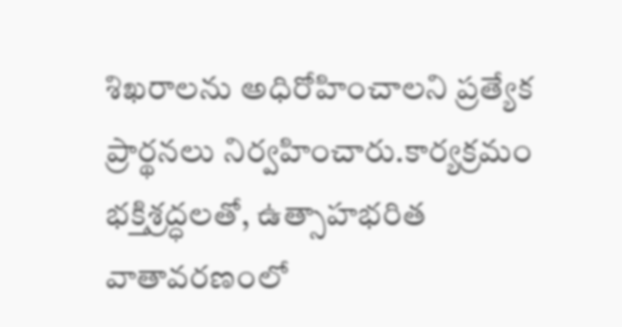శిఖరాలను అధిరోహించాలని ప్రత్యేక ప్రార్థనలు నిర్వహించారు.కార్యక్రమం భక్తిశ్రద్ధలతో, ఉత్సాహభరిత వాతావరణంలో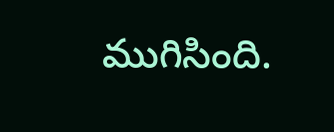ముగిసింది.